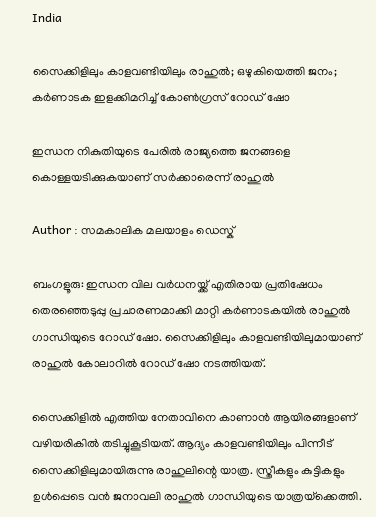India

സൈക്കിളിലും കാളവണ്ടിയിലും രാഹുല്‍; ഒഴുകിയെത്തി ജനം; കര്‍ണാടക ഇളക്കിമറിച്ച് കോണ്‍ഗ്രസ് റോഡ് ഷോ

ഇന്ധന നികുതിയുടെ പേരില്‍ രാജ്യത്തെ ജനങ്ങളെ കൊള്ളയടിക്കുകയാണ് സര്‍ക്കാരെന്ന് രാഹുല്‍

Author : സമകാലിക മലയാളം ഡെസ്ക്

ബംഗളൂരു: ഇന്ധന വില വര്‍ധനയ്ക്ക് എതിരായ പ്രതിഷേധം തെരഞ്ഞെടുപ്പു പ്രചാരണമാക്കി മാറ്റി കര്‍ണാടകയില്‍ രാഹുല്‍ ഗാന്ധിയുടെ റോഡ് ഷോ. സൈക്കിളിലും കാളവണ്ടിയിലുമായാണ് രാഹുല്‍ കോലാറില്‍ റോഡ് ഷോ നടത്തിയത്.

സൈക്കിളില്‍ എത്തിയ നേതാവിനെ കാണാന്‍ ആയിരങ്ങളാണ് വഴിയരികില്‍ തടിച്ചുകൂടിയത്. ആദ്യം കാളവണ്ടിയിലും പിന്നീട് സൈക്കിളിലുമായിരുന്നു രാഹുലിന്റെ യാത്ര. സ്ത്രീകളും കുട്ടികളും ഉള്‍പ്പെടെ വന്‍ ജനാവലി രാഹുല്‍ ഗാന്ധിയുടെ യാത്രയ്‌ക്കെത്തി.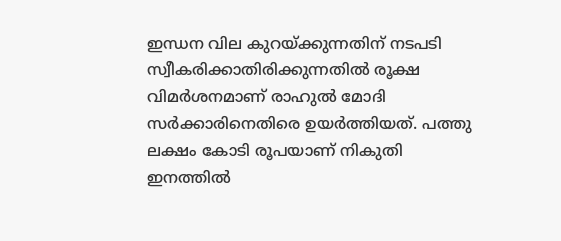ഇന്ധന വില കുറയ്ക്കുന്നതിന് നടപടി സ്വീകരിക്കാതിരിക്കുന്നതില്‍ രൂക്ഷ വിമര്‍ശനമാണ് രാഹുല്‍ മോദി സര്‍ക്കാരിനെതിരെ ഉയര്‍ത്തിയത്. പത്തു ലക്ഷം കോടി രൂപയാണ് നികുതി ഇനത്തില്‍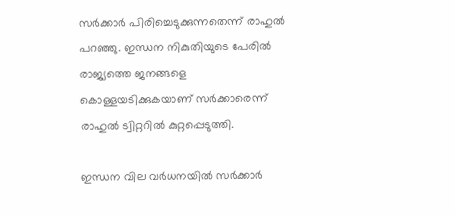സര്‍ക്കാര്‍ പിരിച്ചെടുക്കുന്നതെന്ന് രാഹുല്‍ പറഞ്ഞു. ഇന്ധന നികുതിയുടെ പേരില്‍ രാജ്യത്തെ ജനങ്ങളെ കൊള്ളയടിക്കുകയാണ് സര്‍ക്കാരെന്ന് രാഹുല്‍ ട്വിറ്ററില്‍ കുറ്റപ്പെടുത്തി.

ഇന്ധന വില വര്‍ധനയില്‍ സര്‍ക്കാര്‍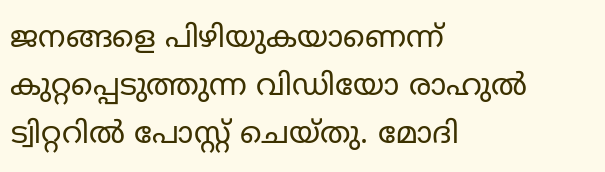ജനങ്ങളെ പിഴിയുകയാണെന്ന് കുറ്റപ്പെടുത്തുന്ന വിഡിയോ രാഹുല്‍ ട്വിറ്ററില്‍ പോസ്റ്റ് ചെയ്തു. മോദി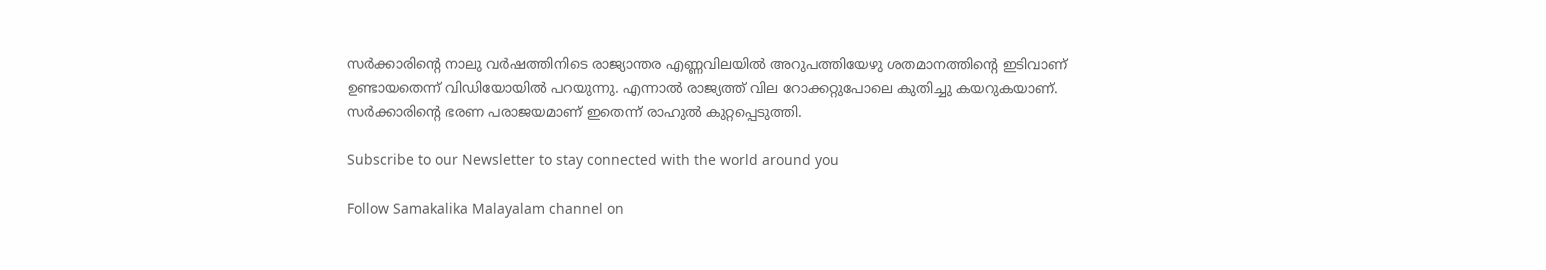സര്‍ക്കാരിന്റെ നാലു വര്‍ഷത്തിനിടെ രാജ്യാന്തര എണ്ണവിലയില്‍ അറുപത്തിയേഴു ശതമാനത്തിന്റെ ഇടിവാണ് ഉണ്ടായതെന്ന് വിഡിയോയില്‍ പറയുന്നു. എന്നാല്‍ രാജ്യത്ത് വില റോക്കറ്റുപോലെ കുതിച്ചു കയറുകയാണ്. സര്‍ക്കാരിന്റെ ഭരണ പരാജയമാണ് ഇതെന്ന് രാഹുല്‍ കുറ്റപ്പെടുത്തി.

Subscribe to our Newsletter to stay connected with the world around you

Follow Samakalika Malayalam channel on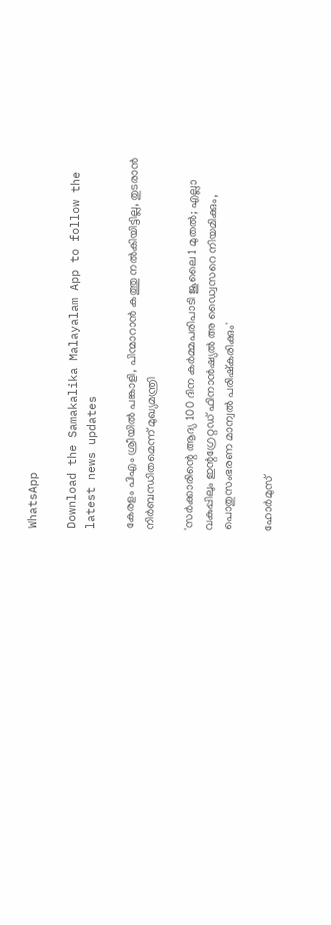WhatsApp

Download the Samakalika Malayalam App to follow the latest news updates

കേരളം പിഎം ശ്രീയില്‍ പങ്കാളി, പിന്മാറാന്‍ കത്തു നല്‍കിയിട്ടില്ല, തുടരാന്‍ നിര്‍ബന്ധിതമെന്ന് മുഖ്യമന്ത്രി

'സര്‍ക്കാരിന്റെ ആദ്യ 100 ദിന കര്‍മ്മപരിപാടി ജൂലൈ 1 മുതല്‍; എല്ലാ വകുപ്പിലും ഇന്റഗ്രേറ്റഡ് ഫിനാന്‍ഷ്യല്‍ അ ഡ്വൈസറെ നിയമിക്കും, പൊതുസംഭരണ മാന്വല്‍ പരിഷ്‌കരിക്കും'

ഹോര്‍മുസ്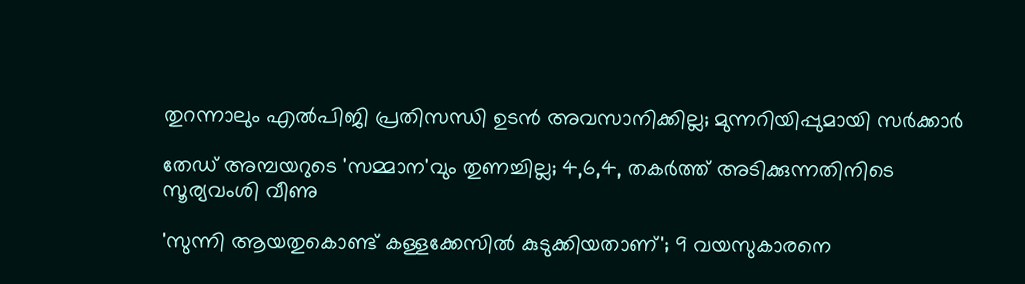തുറന്നാലും എല്‍പിജി പ്രതിസന്ധി ഉടന്‍ അവസാനിക്കില്ല; മുന്നറിയിപ്പുമായി സര്‍ക്കാര്‍

തേഡ് അമ്പയറുടെ 'സമ്മാന'വും തുണച്ചില്ല; 4,6,4, തകര്‍ത്ത് അടിക്കുന്നതിനിടെ സൂര്യവംശി വീണു

'സുന്നി ആയതുകൊണ്ട് കള്ളക്കേസില്‍ കുടുക്കിയതാണ്'; 9 വയസുകാരനെ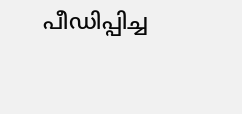പീഡിപ്പിച്ച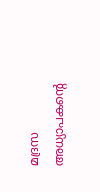മദ്രസ അധ്യാപകന്റെ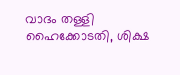വാദം തള്ളി ഹൈക്കോടതി, ശിക്ഷ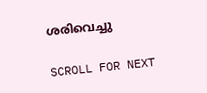ശരിവെച്ചു

SCROLL FOR NEXT